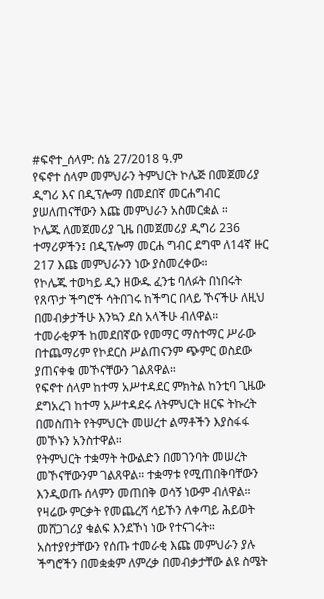#ፍኖተ_ሰላም: ሰኔ 27/2018 ዓ.ም
የፍኖተ ሰላም መምህራን ትምህርት ኮሌጅ በመጀመሪያ ዲግሪ እና በዲፕሎማ በመደበኛ መርሐግብር ያሠለጠናቸውን እጩ መምህራን አስመርቋል ።
ኮሌጁ ለመጀመሪያ ጊዜ በመጀመሪያ ዲግሪ 236 ተማሪዎችን፤ በዲፕሎማ መርሐ ግብር ደግሞ ለ14ኛ ዙር 217 እጩ መምህራንን ነው ያስመረቀው።
የኮሌጁ ተወካይ ዲን ዘውዱ ፈንቴ ባለፉት በነበሩት የጸጥታ ችግሮች ሳትበገሩ ከችግር በላይ ኾናችሁ ለዚህ በመብቃታችሁ እንኳን ደስ አላችሁ ብለዋል።
ተመራቂዎች ከመደበኛው የመማር ማስተማር ሥራው በተጨማሪም የኮደርስ ሥልጠናንም ጭምር ወስደው ያጠናቀቁ መኾናቸውን ገልጸዋል።
የፍኖተ ሰላም ከተማ አሥተዳደር ምክትል ከንቲባ ጊዜው ደግአረገ ከተማ አሥተዳደሩ ለትምህርት ዘርፍ ትኩረት በመስጠት የትምህርት መሠረተ ልማቶችን እያስፋፋ መኾኑን አንስተዋል።
የትምህርት ተቋማት ትውልድን በመገንባት መሠረት መኾናቸውንም ገልጸዋል። ተቋማቱ የሚጠበቅባቸውን እንዲወጡ ሰላምን መጠበቅ ወሳኝ ነውም ብለዋል።
የዛሬው ምርቃት የመጨረሻ ሳይኾን ለቀጣይ ሕይወት መሸጋገሪያ ቁልፍ እንደኾነ ነው የተናገሩት።
አስተያየታቸውን የሰጡ ተመራቂ እጩ መምህራን ያሉ ችግሮችን በመቋቋም ለምረቃ በመብቃታቸው ልዩ ስሜት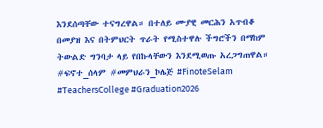እንደሰጣቸው ተናግረዋል። በተለይ ሙያዊ መርሕን አጥብቆ በመያዝ እና በትምህርት ጥራት የሚስተዋሉ ችግሮችን በማከም ትውልድ ግንባታ ላይ የበኩላቸውን እንደሚወጡ አረጋግጠዋል።
#ፍኖተ_ሰላም #መምህራን_ኮሌጅ #FinoteSelam #TeachersCollege #Graduation2026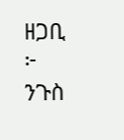ዘጋቢ ፦ ንጉስ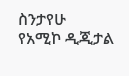ስንታየሁ
የአሚኮ ዲጂታል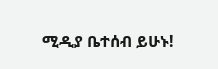ሚዲያ ቤተሰብ ይሁኑ!